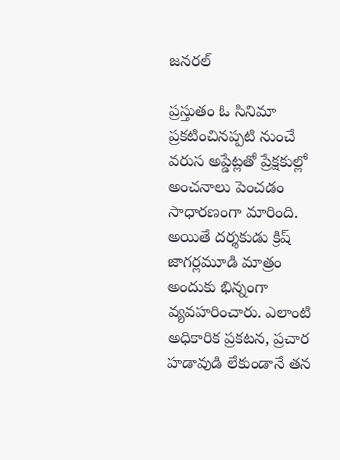జనరల్

ప్రస్తుతం ఓ సినిమా ప్రకటించినప్పటి నుంచే వరుస అప్డేట్లతో ప్రేక్షకుల్లో అంచనాలు పెంచడం సాధారణంగా మారింది. అయితే దర్శకుడు క్రిష్ జాగర్లమూడి మాత్రం అందుకు భిన్నంగా వ్యవహరించారు. ఎలాంటి అధికారిక ప్రకటన, ప్రచార హడావుడి లేకుండానే తన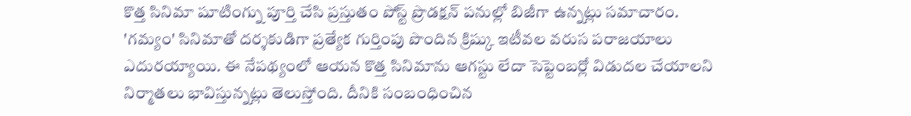కొత్త సినిమా షూటింగ్ను పూర్తి చేసి ప్రస్తుతం పోస్ట్ ప్రొడక్షన్ పనుల్లో బిజీగా ఉన్నట్లు సమాచారం.
'గమ్యం' సినిమాతో దర్శకుడిగా ప్రత్యేక గుర్తింపు పొందిన క్రిష్కు ఇటీవల వరుస పరాజయాలు ఎదురయ్యాయి. ఈ నేపథ్యంలో ఆయన కొత్త సినిమాను ఆగస్టు లేదా సెప్టెంబర్లో విడుదల చేయాలని నిర్మాతలు భావిస్తున్నట్లు తెలుస్తోంది. దీనికి సంబంధించిన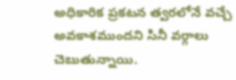అధికారిక ప్రకటన త్వరలోనే వచ్చే అవకాశముందని సినీ వర్గాలు చెబుతున్నాయి.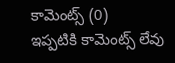కామెంట్స్ (0)
ఇప్పటికి కామెంట్స్ లేవు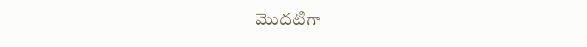మొదటిగా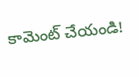కామెంట్ చేయండి!